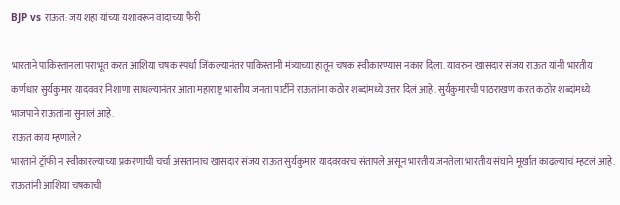BJP vs राऊत: जय शहा यांच्या यशावरून वादाच्या फैरी

भारताने पाकिस्तानला पराभूत करत आशिया चषक स्पर्धा जिंकल्यानंतर पाकिस्तानी मंत्र्याच्या हातून चषक स्वीकारण्यास नकार दिला. यावरुन खासदार संजय राऊत यांनी भारतीय कर्णधार सुर्यकुमार यादववर निशाणा साधल्यानंतर आता महाराष्ट्र भारतीय जनता पार्टीने राऊतांना कठोर शब्दांमध्ये उत्तर दिलं आहे. सुर्यकुमारची पाठराखण करत कठोर शब्दांमध्ये भाजपाने राऊतांना सुनालं आहे.
राऊत काय म्हणाले?
भारताने ट्रॉफी न स्वीकारल्याच्या प्रकरणाची चर्चा असतानाच खासदार संजय राऊत सुर्यकुमार यादवरवरच संतापले असून भारतीय जनतेला भारतीय संघाने मूर्खात काढल्याचं म्हटलं आहे. राऊतांनी आशिया चषकाची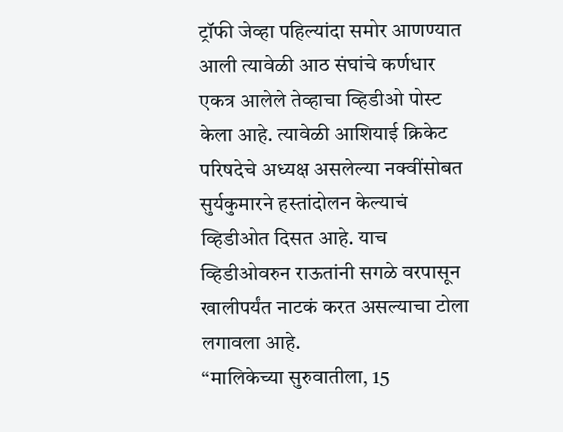ट्रॉफी जेव्हा पहिल्यांदा समोर आणण्यात आली त्यावेळी आठ संघांचे कर्णधार एकत्र आलेले तेव्हाचा व्हिडीओ पोस्ट केला आहे. त्यावेळी आशियाई क्रिकेट परिषदेचे अध्यक्ष असलेल्या नक्वींसोबत सुर्यकुमारने हस्तांदोलन केल्याचं व्हिडीओत दिसत आहे. याच व्हिडीओवरुन राऊतांनी सगळे वरपासून खालीपर्यंत नाटकं करत असल्याचा टोला लगावला आहे.
“मालिकेच्या सुरुवातीला, 15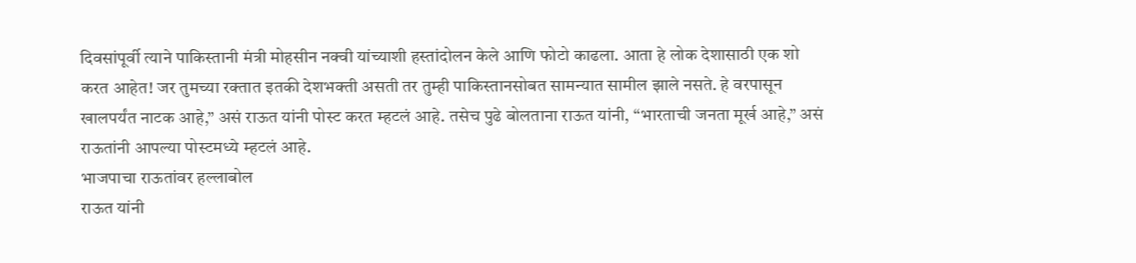दिवसांपूर्वी त्याने पाकिस्तानी मंत्री मोहसीन नक्वी यांच्याशी हस्तांदोलन केले आणि फोटो काढला. आता हे लोक देशासाठी एक शो करत आहेत! जर तुमच्या रक्तात इतकी देशभक्ती असती तर तुम्ही पाकिस्तानसोबत सामन्यात सामील झाले नसते. हे वरपासून खालपर्यंत नाटक आहे,” असं राऊत यांनी पोस्ट करत म्हटलं आहे. तसेच पुढे बोलताना राऊत यांनी, “भारताची जनता मूर्ख आहे,” असं राऊतांनी आपल्या पोस्टमध्ये म्हटलं आहे.
भाजपाचा राऊतांवर हल्लाबोल
राऊत यांनी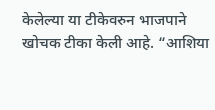केलेल्या या टीकेवरुन भाजपाने खोचक टीका केली आहे. “आशिया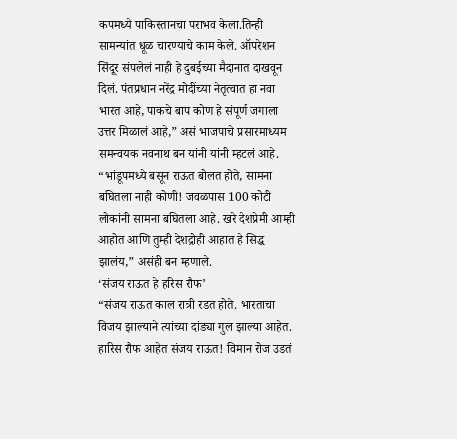कपमध्ये पाकिस्तानचा पराभव केला.तिन्ही सामन्यांत धूळ चारण्याचे काम केले. ऑपरेशन सिंदूर संपलेलं नाही हे दुबईच्या मैदानात दाखवून दिलं. पंतप्रधान नरेंद्र मोदींच्या नेतृत्वात हा नवा भारत आहे, पाकचे बाप कोण हे संपूर्ण जगाला उत्तर मिळालं आहे,” असं भाजपाचे प्रसारमाध्यम समन्वयक नवनाथ बन यांनी यांनी म्हटलं आहे. “भांडूपमध्ये बसून राऊत बोलत होते, सामना बघितला नाही कोणी! जवळपास 100 कोटी लोकांनी सामना बघितला आहे. खरे देशप्रेमी आम्ही आहोत आणि तुम्ही देशद्रोही आहात हे सिद्ध झालंय,” असंही बन म्हणाले.
‘संजय राऊत हे हरिस रौफ’
“संजय राऊत काल रात्री रडत होते. भारताचा विजय झाल्याने त्यांच्या दांड्या गुल झाल्या आहेत. हारिस रौफ आहेत संजय राऊत! विमान रोज उडतं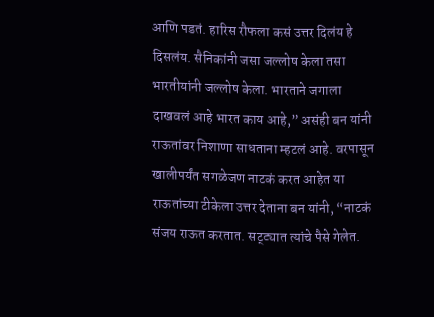आणि पडतं. हारिस रौफला कसं उत्तर दिलंय हे दिसलंय. सैनिकांनी जसा जल्लोष केला तसा भारतीयांनी जल्लोष केला. भारताने जगाला दाखवलं आहे भारत काय आहे,” असंही बन यांनी राऊतांवर निशाणा साधताना म्हटलं आहे. वरपासून खालीपर्यंत सगळेजण नाटकं करत आहेत या राऊतांच्या टीकेला उत्तर देताना बन यांनी, “नाटकं संजय राऊत करतात. सट्ट्यात त्यांचे पैसे गेलेत.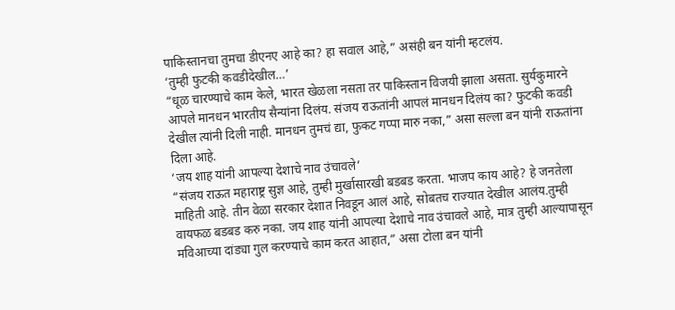पाकिस्तानचा तुमचा डीएनए आहे का? हा सवाल आहे,” असंही बन यांनी म्हटलंय.
‘तुम्ही फुटकी कवडीदेखील…’
“धूळ चारण्याचे काम केले, भारत खेळला नसता तर पाकिस्तान विजयी झाला असता. सुर्यकुमारने आपले मानधन भारतीय सैन्यांना दिलंय. संजय राऊतांनी आपलं मानधन दिलंय का? फुटकी कवडी देखील त्यांनी दिली नाही. मानधन तुमचं द्या, फुकट गप्पा मारु नका,” असा सल्ला बन यांनी राऊतांना दिला आहे.
‘जय शाह यांनी आपल्या देशाचे नाव उंचावले’
“संजय राऊत महाराष्ट्र सुज्ञ आहे, तुम्ही मुर्खासारखी बडबड करता. भाजप काय आहे? हे जनतेला माहिती आहे. तीन वेळा सरकार देशात निवडून आलं आहे, सोबतच राज्यात देखील आलंय.तुम्ही वायफळ बडबड करु नका. जय शाह यांनी आपल्या देशाचे नाव उंचावले आहे, मात्र तुम्ही आल्यापासून मविआच्या दांड्या गुल करण्याचे काम करत आहात,” असा टोला बन यांनी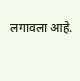लगावला आहे.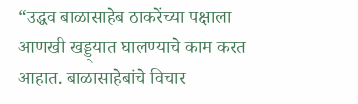“उद्धव बाळासाहेब ठाकरेंच्या पक्षाला आणखी खड्ड्यात घालण्याचे काम करत आहात. बाळासाहेबांचे विचार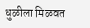धुळीला मिळवत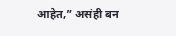आहेत,” असंही बन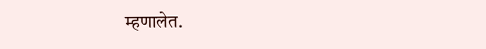म्हणालेत.